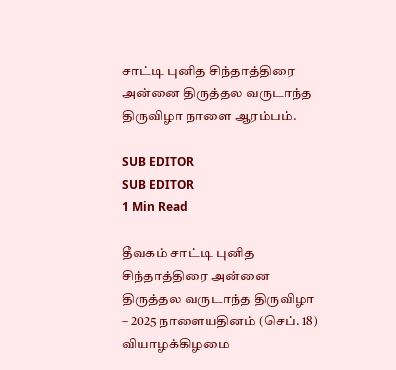சாட்டி புனித சிந்தாத்திரை அன்னை திருத்தல வருடாந்த திருவிழா நாளை ஆரம்பம்.

SUB EDITOR
SUB EDITOR
1 Min Read

தீவகம் சாட்டி புனித சிந்தாத்திரை அன்னை திருத்தல வருடாந்த திருவிழா – 2025 நாளையதினம் (செப். 18) வியாழக்கிழமை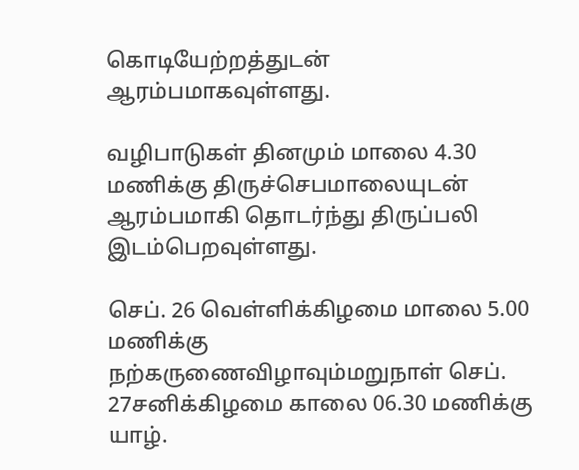கொடியேற்றத்துடன் ஆரம்பமாகவுள்ளது.

வழிபாடுகள் தினமும் மாலை 4.30 மணிக்கு திருச்செபமாலையுடன் ஆரம்பமாகி தொடர்ந்து திருப்பலி இடம்பெறவுள்ளது.

செப். 26 வெள்ளிக்கிழமை மாலை 5.00 மணிக்கு நற்கருணைவிழாவும்மறுநாள் செப். 27சனிக்கிழமை காலை 06.30 மணிக்கு யாழ்.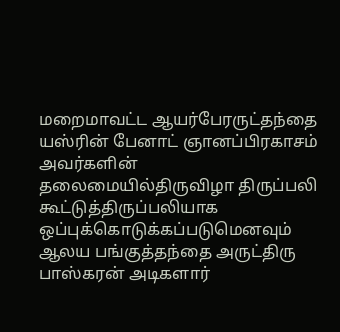மறைமாவட்ட ஆயர்பேரருட்தந்தை யஸ்ரின் பேனாட் ஞானப்பிரகாசம் அவர்களின் தலைமையில்திருவிழா திருப்பலி கூட்டுத்திருப்பலியாக ஒப்புக்கொடுக்கப்படுமெனவும் ஆலய பங்குத்தந்தை அருட்திரு பாஸ்கரன் அடிகளார்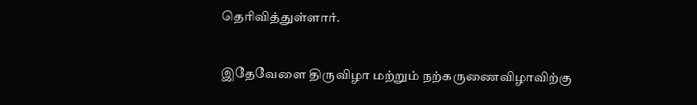தெரிவித்துள்ளார்.

இதேவேளை திருவிழா மற்றும் நற்கருணைவிழாவிற்கு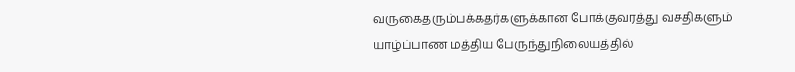வருகைதரும்பக்கதர்களுக்கான போக்குவரத்து வசதிகளும் யாழ்ப்பாண மத்திய பேருந்துநிலையத்தில்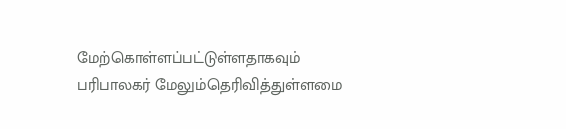மேற்கொள்ளப்பட்டுள்ளதாகவும் பரிபாலகர் மேலும்தெரிவித்துள்ளமை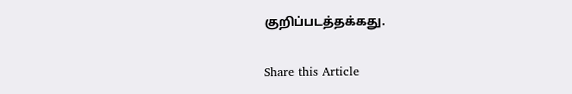குறிப்படத்தக்கது.

Share this Article